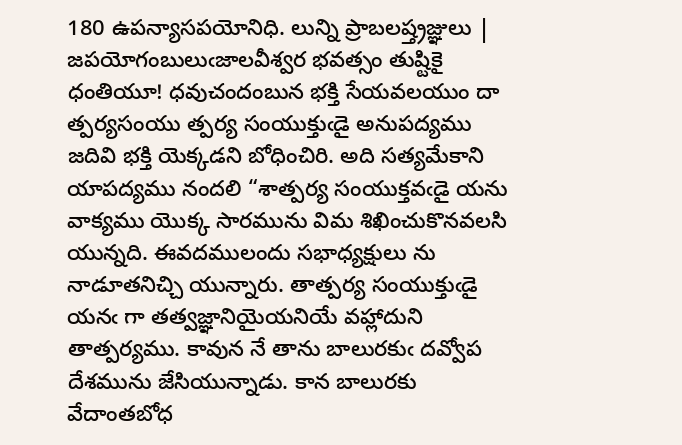180 ఉపన్యాసపయోనిధి. లున్ని ప్రాబలష్త్రజ్ఞులు | జపయోగంబులుఁజాలవీశ్వర భవత్సం తుష్టికై ధంతియూ! ధవుచందంబున భక్తి సేయవలయుం దా త్పర్యసంయు త్పర్య సంయుక్తుఁడై అనుపద్యము జదివి భక్తి యెక్కడని బోధించిరి. అది సత్యమేకాని యాపద్యము నందలి “శాత్పర్య సంయుక్తవఁడై యను వాక్యము యొక్క సారమును విమ శిఖించుకొనవలసి యున్నది. ఈవదములందు సభాధ్యక్షులు ను నాడూతనిచ్చి యున్నారు. తాత్పర్య సంయుక్తుఁడై యనఁ గా తత్వజ్ఞానియైయనియే వహ్లాదుని తాత్పర్యము. కావున నే తాను బాలురకుఁ దవ్వోప దేశమును జేసియున్నాడు. కాన బాలురకు వేదాంతబోధ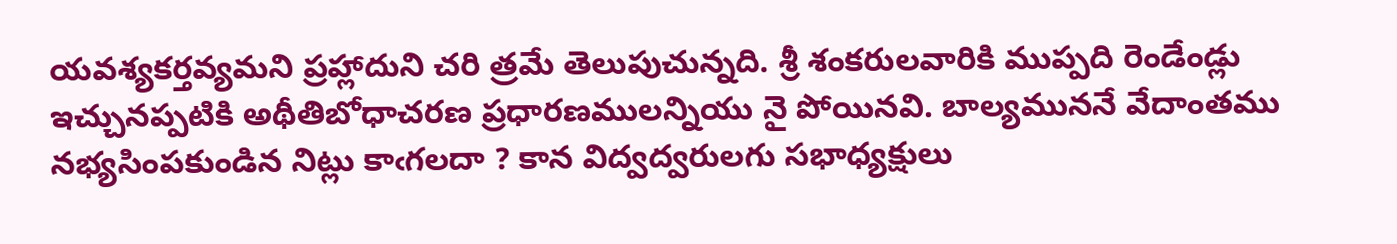యవశ్యకర్తవ్యమని ప్రహ్లాదుని చరి త్రమే తెలుపుచున్నది. శ్రీ శంకరులవారికి ముప్పది రెండేండ్లు ఇచ్చునప్పటికి అథీతిబోధాచరణ ప్రధారణములన్నియు నై పోయినవి. బాల్యముననే వేదాంతము నభ్యసింపకుండిన నిట్లు కాఁగలదా ? కాన విద్వద్వరులగు సభాధ్యక్షులు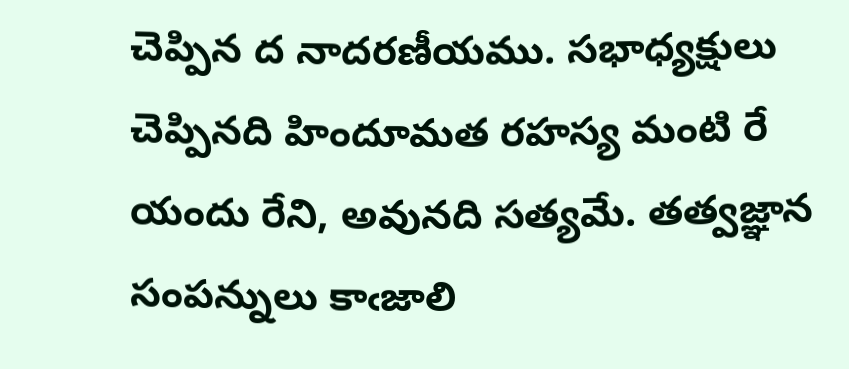చెప్పిన ద నాదరణీయము. సభాధ్యక్షులు చెప్పినది హిందూమత రహస్య మంటి రే యందు రేని, అవునది సత్యమే. తత్వజ్ఞాన సంపన్నులు కాఁజాలి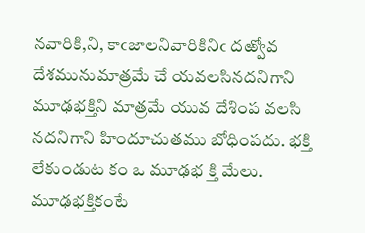నవారికి,ని, కాఁజాలనివారికినిఁ దఱ్వోవ దేశమునుమాత్రమే చే యవలసినదనిగాని మూఢభక్తిని మాత్రమే యువ దేశింప వలసి నదనిగాని హిందూచుతము బోధింపదు. భక్తి లేకుండుట కం ఒ మూఢభ క్తి మేలు. మూఢభక్తికంటే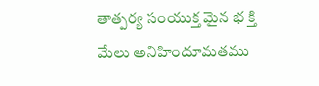తాత్పర్య సంయుక్త మైన భ క్తి మేలు అనిహిందూమతము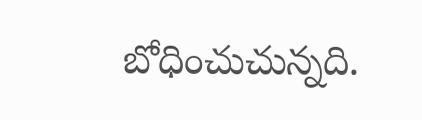బోధించుచున్నది.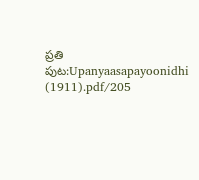ప్రతి
పుట:Upanyaasapayoonidhi (1911).pdf/205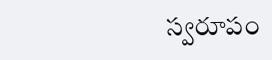స్వరూపం